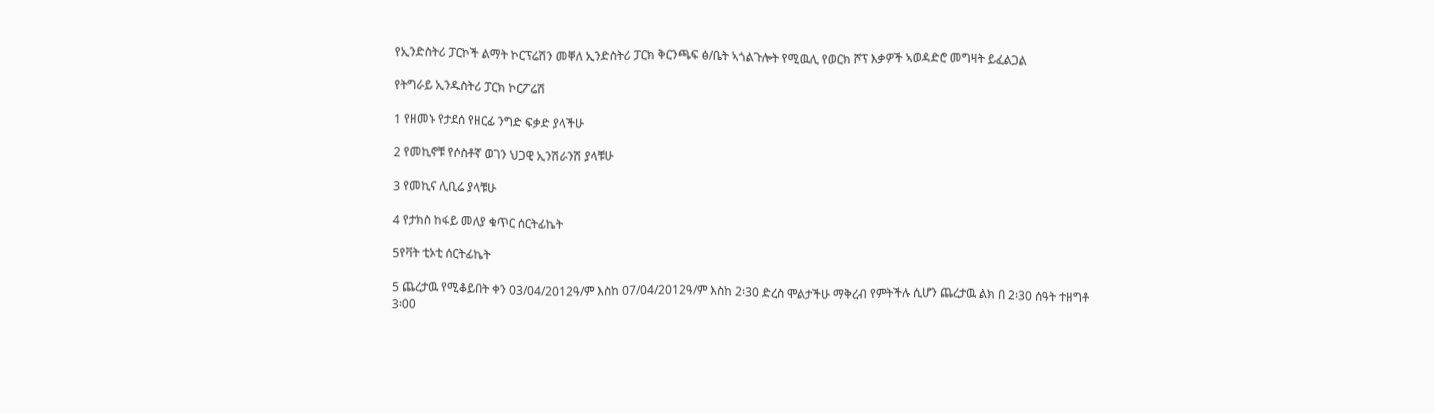የኢንድስትሪ ፓርኮች ልማት ኮርፕሬሽን መቐለ ኢንድስትሪ ፓርክ ቅርንጫፍ ፅ/ቤት ኣጎልጉሎት የሚዉሊ የወርክ ሾፕ እቃዎች ኣወዳድሮ መግዛት ይፈልጋል

የትግራይ ኢንዱስትሪ ፓርክ ኮርፖሬሽ

1 የዘመኑ የታደሰ የዘርፊ ንግድ ፍቃድ ያላችሁ

2 የመኪኖቹ የሶስቶኛ ወገን ህጋዊ ኢንሽራንሽ ያላቹሁ

3 የመኪና ሊቢሬ ያላቹሁ

4 የታክስ ከፋይ መለያ ቁጥር ሰርትፊኬት

5የቫት ቲኦቲ ሰርትፊኬት

5 ጨረታዉ የሚቆይበት ቀን 03/04/2012ዓ/ም እስከ 07/04/2012ዓ/ም እስከ 2፡30 ድረስ ሞልታችሁ ማቅረብ የምትችሉ ሲሆን ጨረታዉ ልክ በ 2፡30 ሰዓት ተዘግቶ 3፡00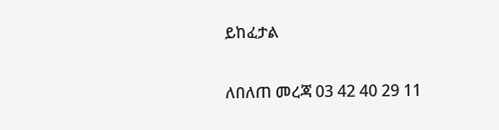ይከፈታል

ለበለጠ መረጃ 03 42 40 29 11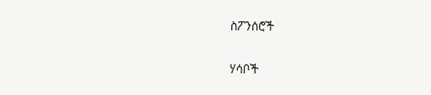ስፖንሰሮች

ሃሳቦች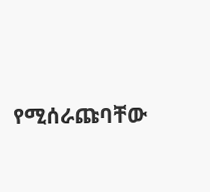የሚሰራጩባቸው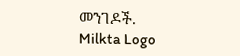መንገዶች.
Milkta Logo